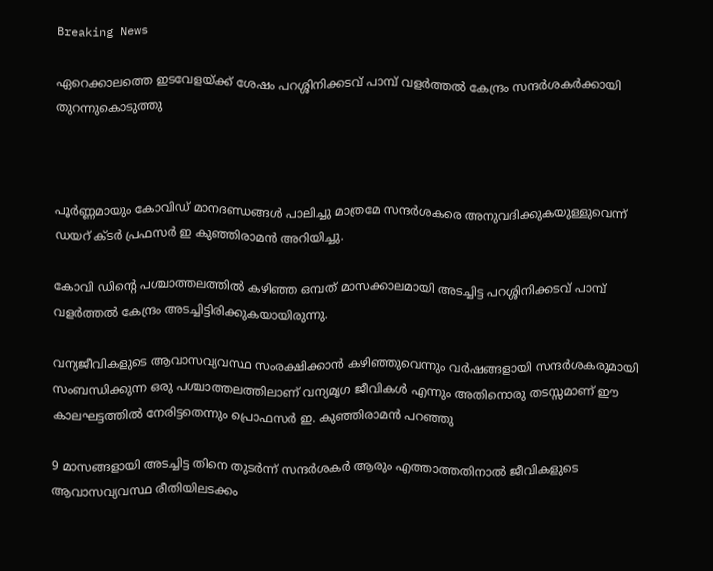Breaking News

ഏറെക്കാലത്തെ ഇടവേളയ്ക്ക് ശേഷം പറശ്ശിനിക്കടവ് പാമ്പ് വളർത്തൽ കേന്ദ്രം സന്ദർശകർക്കായി തുറന്നുകൊടുത്തു



പൂർണ്ണമായും കോവിഡ് മാനദണ്ഡങ്ങൾ പാലിച്ചു മാത്രമേ സന്ദർശകരെ അനുവദിക്കുകയുള്ളുവെന്ന് ഡയറ് ക്ടർ പ്രഫസർ ഇ കുഞ്ഞിരാമൻ അറിയിച്ചു.

കോവി ഡിൻ്റെ പശ്ചാത്തലത്തിൽ കഴിഞ്ഞ ഒമ്പത് മാസക്കാലമായി അടച്ചിട്ട പറശ്ശിനിക്കടവ് പാമ്പ് വളർത്തൽ കേന്ദ്രം അടച്ചിട്ടിരിക്കുകയായിരുന്നു.

വന്യജീവികളുടെ ആവാസവ്യവസ്ഥ സംരക്ഷിക്കാൻ കഴിഞ്ഞുവെന്നും വർഷങ്ങളായി സന്ദർശകരുമായി സംബന്ധിക്കുന്ന ഒരു പശ്ചാത്തലത്തിലാണ് വന്യമൃഗ ജീവികൾ എന്നും അതിനൊരു തടസ്സമാണ് ഈ കാലഘട്ടത്തിൽ നേരിട്ടതെന്നും പ്രൊഫസർ ഇ. കുഞ്ഞിരാമൻ പറഞ്ഞു

9 മാസങ്ങളായി അടച്ചിട്ട തിനെ തുടർന്ന് സന്ദർശകർ ആരും എത്താത്തതിനാൽ ജീവികളുടെ ആവാസവ്യവസ്ഥ രീതിയിലടക്കം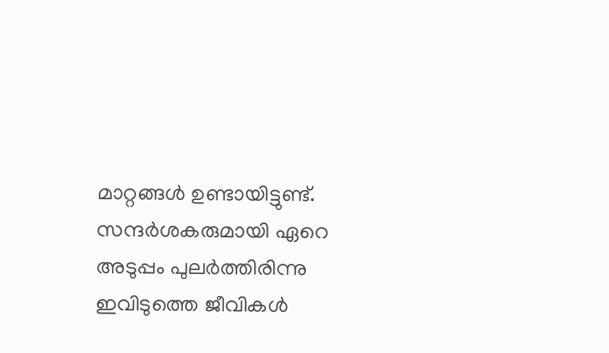മാറ്റങ്ങൾ ഉണ്ടായിട്ടുണ്ട്. സന്ദർശകരുമായി ഏറെ അടുപ്പം പുലർത്തിരിന്നു ഇവിടുത്തെ ജീവികൾ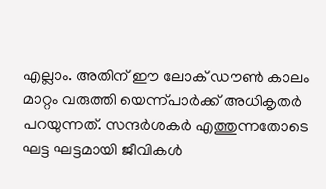എല്ലാം. അതിന് ഈ ലോക് ഡൗൺ കാലം മാറ്റം വരുത്തി യെന്ന്പാർക്ക് അധികൃതർ പറയുന്നത്. സന്ദർശകർ എത്തുന്നതോടെ ഘട്ട ഘട്ടമായി ജീവികൾ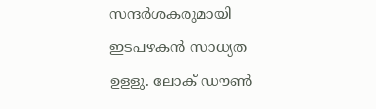സന്ദർശകരുമായി ഇടപഴകൻ സാധ്യത ഉളളു. ലോക് ഡൗൺ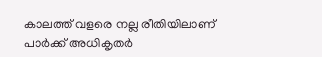കാലത്ത് വളരെ നല്ല രീതിയിലാണ് പാർക്ക് അധികൃതർ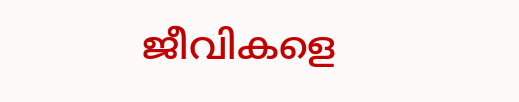ജീവികളെ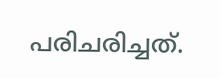പരിചരിച്ചത്.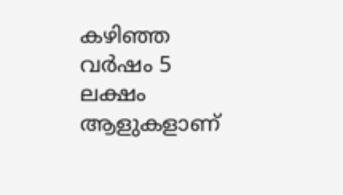കഴിഞ്ഞ വർഷം 5 ലക്ഷം ആളുകളാണ്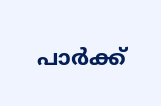പാർക്ക്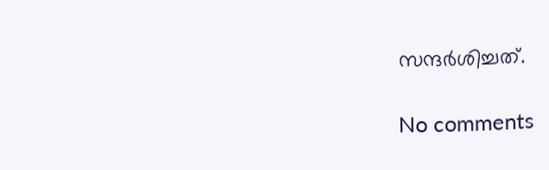സന്ദർശിച്ചത്.

No comments